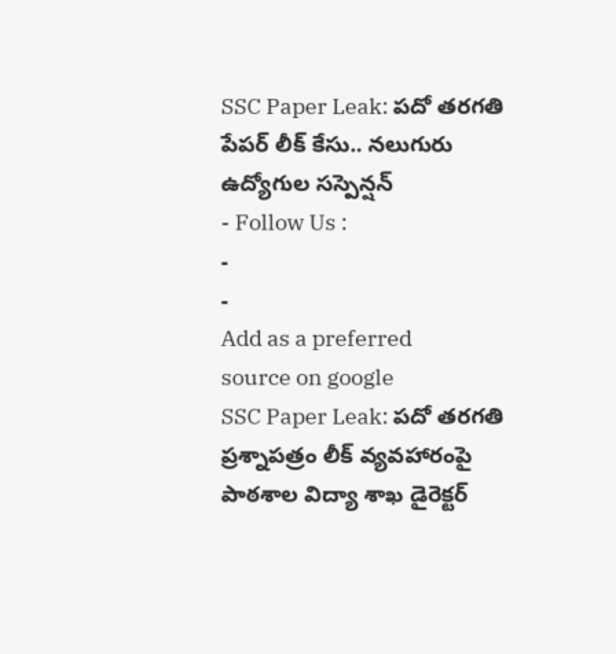SSC Paper Leak: పదో తరగతి పేపర్ లీక్ కేసు.. నలుగురు ఉద్యోగుల సస్పెన్షన్
- Follow Us :
-
-
Add as a preferred
source on google
SSC Paper Leak: పదో తరగతి ప్రశ్నాపత్రం లీక్ వ్యవహారంపై పాఠశాల విద్యా శాఖ డైరెక్టర్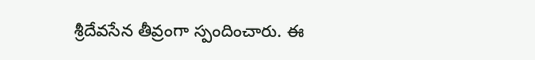శ్రీదేవసేన తీవ్రంగా స్పందించారు. ఈ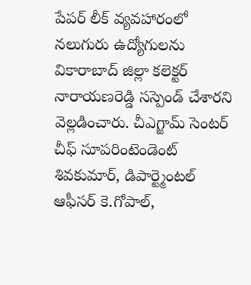పేపర్ లీక్ వ్యవహారంలో నలుగురు ఉద్యోగులను వికారాబాద్ జిల్లా కలెక్టర్ నారాయణరెడ్డి సస్పెండ్ చేశారని వెల్లడించారు. చీఎగ్జామ్ సెంటర్ చీఫ్ సూపరింటెండెంట్ శివకుమార్, డిపార్ట్మెంటల్ ఆఫీసర్ కె.గోపాల్,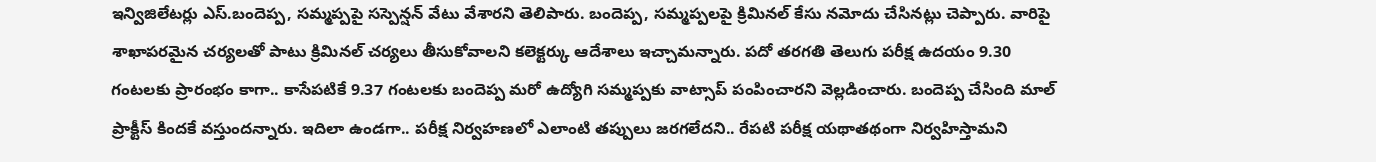ఇన్విజిలేటర్లు ఎస్.బందెప్ప, సమ్మప్పపై సస్పెన్షన్ వేటు వేశారని తెలిపారు. బందెప్ప, సమ్మప్పలపై క్రిమినల్ కేసు నమోదు చేసినట్లు చెప్పారు. వారిపై శాఖాపరమైన చర్యలతో పాటు క్రిమినల్ చర్యలు తీసుకోవాలని కలెక్టర్కు ఆదేశాలు ఇచ్చామన్నారు. పదో తరగతి తెలుగు పరీక్ష ఉదయం 9.30 గంటలకు ప్రారంభం కాగా.. కాసేపటికే 9.37 గంటలకు బందెప్ప మరో ఉద్యోగి సమ్మప్పకు వాట్సాప్ పంపించారని వెల్లడించారు. బందెప్ప చేసింది మాల్ ప్రాక్టీస్ కిందకే వస్తుందన్నారు. ఇదిలా ఉండగా.. పరీక్ష నిర్వహణలో ఎలాంటి తప్పులు జరగలేదని.. రేపటి పరీక్ష యథాతథంగా నిర్వహిస్తామని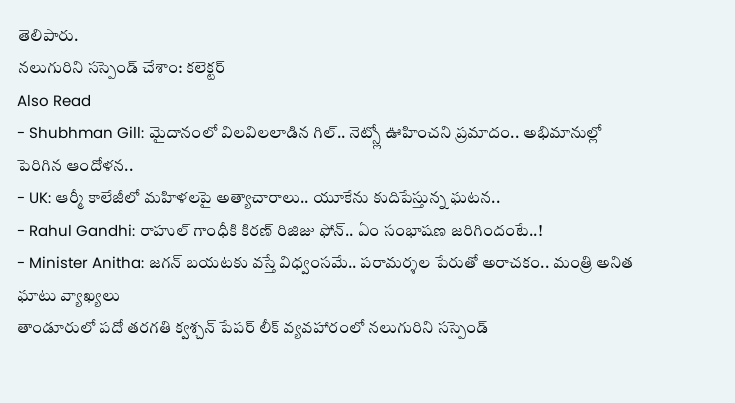తెలిపారు.
నలుగురిని సస్పెండ్ చేశాం: కలెక్టర్
Also Read
- Shubhman Gill: మైదానంలో విలవిలలాడిన గిల్.. నెట్స్లో ఊహించని ప్రమాదం.. అభిమానుల్లో పెరిగిన ఆందోళన..
- UK: ఆర్మీ కాలేజీలో మహిళలపై అత్యాచారాలు.. యూకేను కుదిపేస్తున్న ఘటన..
- Rahul Gandhi: రాహుల్ గాంధీకి కిరణ్ రిజిజు ఫోన్.. ఏం సంభాషణ జరిగిందంటే..!
- Minister Anitha: జగన్ బయటకు వస్తే విధ్వంసమే.. పరామర్శల పేరుతో అరాచకం.. మంత్రి అనిత ఘాటు వ్యాఖ్యలు
తాండూరులో పదో తరగతి క్వశ్చన్ పేపర్ లీక్ వ్యవహారంలో నలుగురిని సస్పెండ్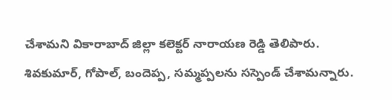చేశామని వికారాబాద్ జిల్లా కలెక్టర్ నారాయణ రెడ్డి తెలిపారు. శివకుమార్, గోపాల్, బందెప్ప, సమ్మప్పలను సస్పెండ్ చేశామన్నారు.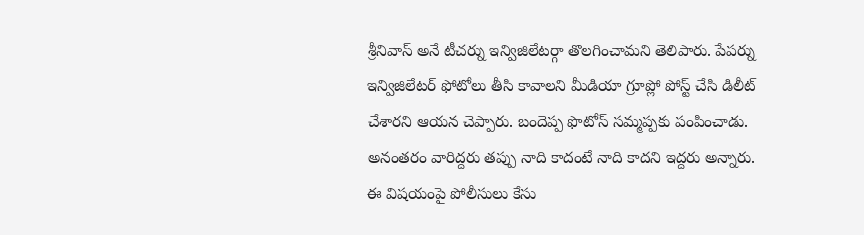శ్రీనివాస్ అనే టీచర్ను ఇన్విజిలేటర్గా తొలగించామని తెలిపారు. పేపర్ను ఇన్విజిలేటర్ ఫోటోలు తీసి కావాలని మీడియా గ్రూప్లో పోస్ట్ చేసి డిలీట్ చేశారని ఆయన చెప్పారు. బందెప్ప ఫొటోస్ సమ్మప్పకు పంపించాడు. అనంతరం వారిద్దరు తప్పు నాది కాదంటే నాది కాదని ఇద్దరు అన్నారు. ఈ విషయంపై పోలీసులు కేసు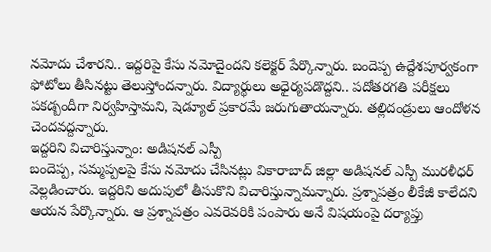నమోదు చేశారని.. ఇద్దరిపై కేసు నమోదైందని కలెక్టర్ పేర్కొన్నారు. బందెప్ప ఉద్దేశపూర్వకంగా ఫోటోలు తీసినట్టు తెలుస్తోందన్నారు. విద్యార్థులు అధైర్యపడొద్దని.. పదోతరగతి పరీక్షలు పకడ్బందీగా నిర్వహిస్తామని, షెడ్యూల్ ప్రకారమే జరుగుతాయన్నారు. తల్లిదండ్రులు ఆందోళన చెందవద్దన్నారు.
ఇద్దరిని విచారిస్తున్నాం: అడిషనల్ ఎస్పీ
బందెప్ప, సమ్మప్పలపై కేసు నమోదు చేసినట్లు వికారాబాద్ జిల్లా అడిషనల్ ఎస్పీ మురళీధర్ వెల్లడించారు. ఇద్దరిని అదుపులో తీసుకొని విచారిస్తున్నామన్నారు. ప్రశ్నాపత్రం లీకేజీ కాలేదని ఆయన పేర్కొన్నారు. ఆ ప్రశ్నాపత్రం ఎవరెవరికి పంపారు అనే విషయంపై దర్యాప్తు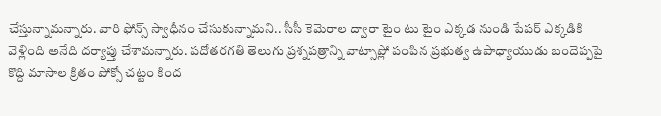చేస్తున్నామన్నారు. వారి ఫోన్స్ స్వాధీనం చేసుకున్నామని.. సీసీ కెమెరాల ద్వారా టైం టు టైం ఎక్కడ నుండి పేపర్ ఎక్కడికి వెళ్లింది అనేది దర్యాప్తు చేశామన్నారు. పదోతరగతి తెలుగు ప్రశ్నపత్రాన్ని వాట్సాప్లో పంపిన ప్రభుత్వ ఉపాధ్యాయుడు బందెప్పపై కొద్ది మాసాల క్రితం పోక్సో చట్టం కింద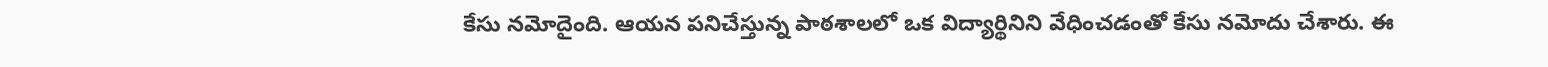కేసు నమోదైంది. ఆయన పనిచేస్తున్న పాఠశాలలో ఒక విద్యార్థినిని వేధించడంతో కేసు నమోదు చేశారు. ఈ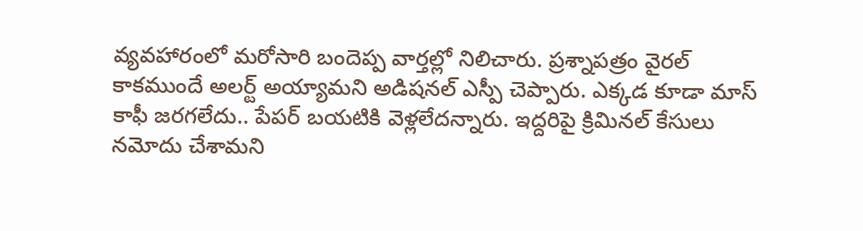వ్యవహారంలో మరోసారి బందెప్ప వార్తల్లో నిలిచారు. ప్రశ్నాపత్రం వైరల్ కాకముందే అలర్ట్ అయ్యామని అడిషనల్ ఎస్పీ చెప్పారు. ఎక్కడ కూడా మాస్ కాఫీ జరగలేదు.. పేపర్ బయటికి వెళ్లలేదన్నారు. ఇద్దరిపై క్రిమినల్ కేసులు నమోదు చేశామని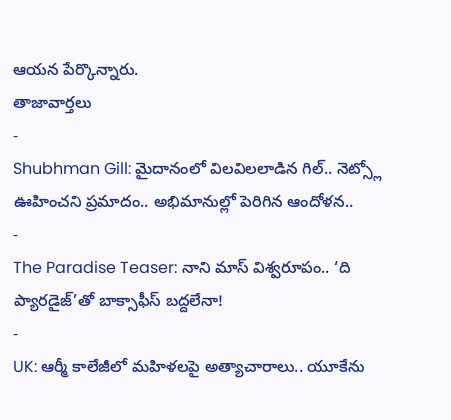ఆయన పేర్కొన్నారు.
తాజావార్తలు
-
Shubhman Gill: మైదానంలో విలవిలలాడిన గిల్.. నెట్స్లో ఊహించని ప్రమాదం.. అభిమానుల్లో పెరిగిన ఆందోళన..
-
The Paradise Teaser: నాని మాస్ విశ్వరూపం.. ‘ది ప్యారడైజ్’తో బాక్సాఫీస్ బద్దలేనా!
-
UK: ఆర్మీ కాలేజీలో మహిళలపై అత్యాచారాలు.. యూకేను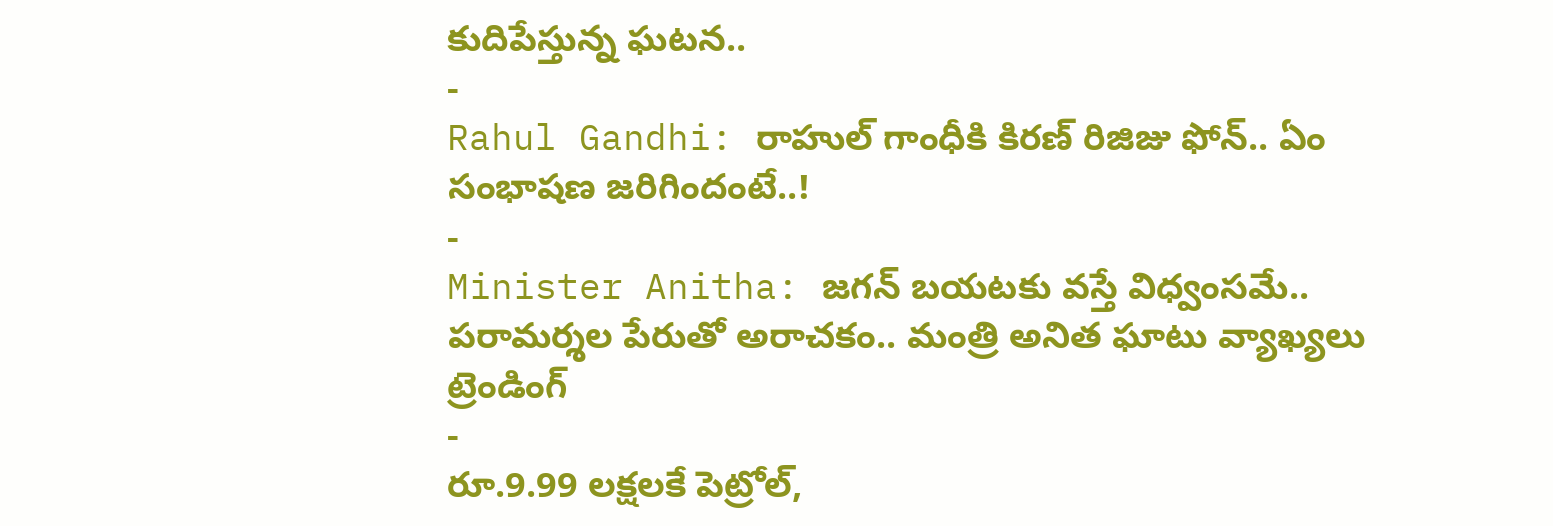కుదిపేస్తున్న ఘటన..
-
Rahul Gandhi: రాహుల్ గాంధీకి కిరణ్ రిజిజు ఫోన్.. ఏం సంభాషణ జరిగిందంటే..!
-
Minister Anitha: జగన్ బయటకు వస్తే విధ్వంసమే.. పరామర్శల పేరుతో అరాచకం.. మంత్రి అనిత ఘాటు వ్యాఖ్యలు
ట్రెండింగ్
-
రూ.9.99 లక్షలకే పెట్రోల్,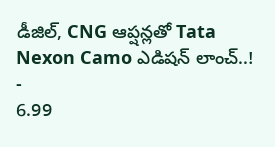డీజిల్, CNG ఆప్షన్లతో Tata Nexon Camo ఎడిషన్ లాంచ్..!
-
6.99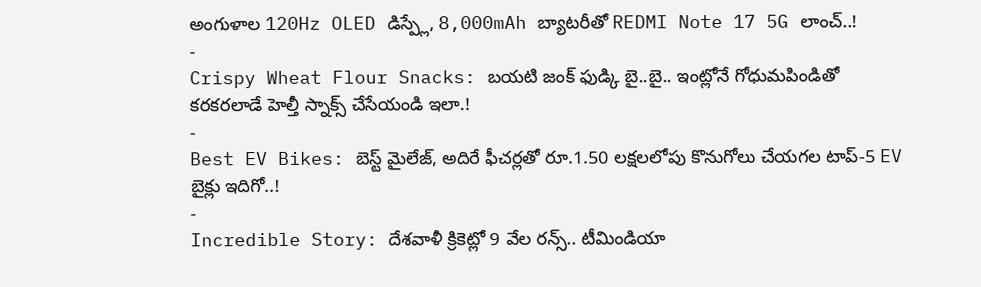అంగుళాల 120Hz OLED డిస్ప్లే, 8,000mAh బ్యాటరీతో REDMI Note 17 5G లాంచ్..!
-
Crispy Wheat Flour Snacks: బయటి జంక్ ఫుడ్కి బై..బై.. ఇంట్లోనే గోధుమపిండితో కరకరలాడే హెల్తీ స్నాక్స్ చేసేయండి ఇలా.!
-
Best EV Bikes: బెస్ట్ మైలేజ్, అదిరే ఫీచర్లతో రూ.1.50 లక్షలలోపు కొనుగోలు చేయగల టాప్-5 EV బైక్లు ఇదిగో..!
-
Incredible Story: దేశవాళీ క్రికెట్లో 9 వేల రన్స్.. టీమిండియా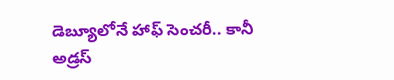డెబ్యూలోనే హాఫ్ సెంచరీ.. కానీ అడ్రస్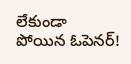లేకుండా పోయిన ఓపెనర్!